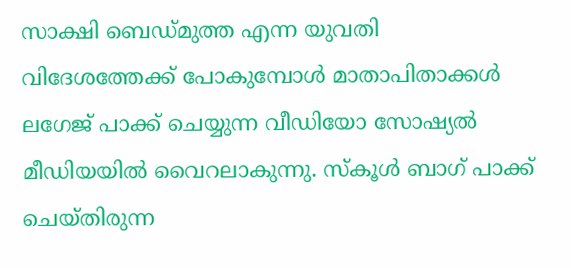സാക്ഷി ബെഡ്മുത്ത എന്ന യുവതി വിദേശത്തേക്ക് പോകുമ്പോൾ മാതാപിതാക്കൾ ലഗേജ് പാക്ക് ചെയ്യുന്ന വീഡിയോ സോഷ്യൽ മീഡിയയിൽ വൈറലാകുന്നു. സ്കൂൾ ബാഗ് പാക്ക് ചെയ്തിരുന്ന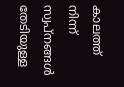കാലത്ത് നിന്ന് സ്വപ്നങ്ങൾ തേടിയുള്ള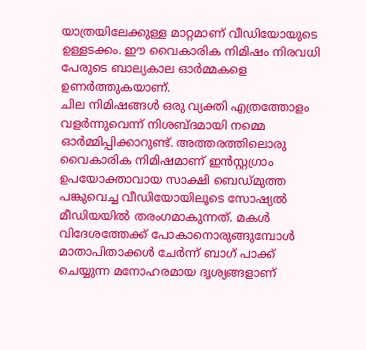യാത്രയിലേക്കുള്ള മാറ്റമാണ് വീഡിയോയുടെ ഉള്ളടക്കം. ഈ വൈകാരിക നിമിഷം നിരവധി പേരുടെ ബാല്യകാല ഓർമ്മകളെ ഉണർത്തുകയാണ്.
ചില നിമിഷങ്ങൾ ഒരു വ്യക്തി എത്രത്തോളം വളർന്നുവെന്ന് നിശബ്ദമായി നമ്മെ ഓർമ്മിപ്പിക്കാറുണ്ട്. അത്തരത്തിലൊരു വൈകാരിക നിമിഷമാണ് ഇൻസ്റ്റഗ്രാം ഉപയോക്താവായ സാക്ഷി ബെഡ്മുത്ത പങ്കുവെച്ച വീഡിയോയിലൂടെ സോഷ്യൽ മീഡിയയിൽ തരംഗമാകുന്നത്. മകൾ വിദേശത്തേക്ക് പോകാനൊരുങ്ങുമ്പോൾ മാതാപിതാക്കൾ ചേർന്ന് ബാഗ് പാക്ക് ചെയ്യുന്ന മനോഹരമായ ദൃശ്യങ്ങളാണ്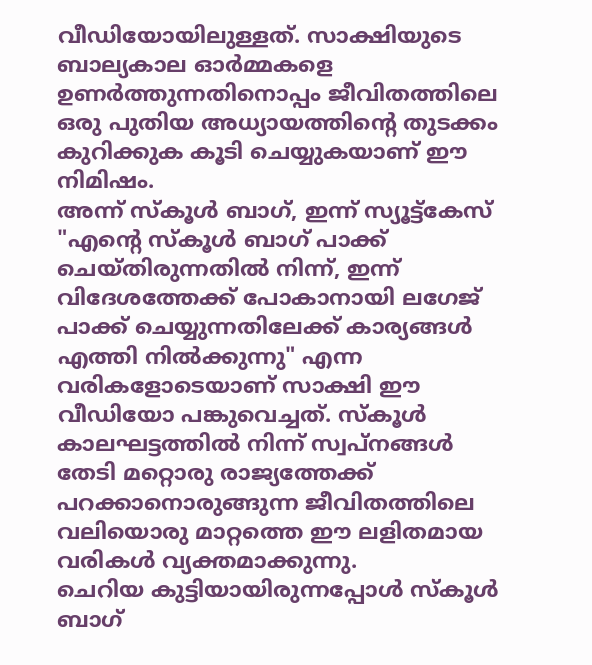വീഡിയോയിലുള്ളത്. സാക്ഷിയുടെ ബാല്യകാല ഓർമ്മകളെ ഉണർത്തുന്നതിനൊപ്പം ജീവിതത്തിലെ ഒരു പുതിയ അധ്യായത്തിന്റെ തുടക്കം കുറിക്കുക കൂടി ചെയ്യുകയാണ് ഈ നിമിഷം.
അന്ന് സ്കൂൾ ബാഗ്, ഇന്ന് സ്യൂട്ട്കേസ്
"എന്റെ സ്കൂൾ ബാഗ് പാക്ക് ചെയ്തിരുന്നതിൽ നിന്ന്, ഇന്ന് വിദേശത്തേക്ക് പോകാനായി ലഗേജ് പാക്ക് ചെയ്യുന്നതിലേക്ക് കാര്യങ്ങൾ എത്തി നിൽക്കുന്നു" എന്ന വരികളോടെയാണ് സാക്ഷി ഈ വീഡിയോ പങ്കുവെച്ചത്. സ്കൂൾ കാലഘട്ടത്തിൽ നിന്ന് സ്വപ്നങ്ങൾ തേടി മറ്റൊരു രാജ്യത്തേക്ക് പറക്കാനൊരുങ്ങുന്ന ജീവിതത്തിലെ വലിയൊരു മാറ്റത്തെ ഈ ലളിതമായ വരികൾ വ്യക്തമാക്കുന്നു.
ചെറിയ കുട്ടിയായിരുന്നപ്പോൾ സ്കൂൾ ബാഗ്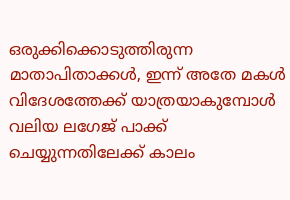ഒരുക്കിക്കൊടുത്തിരുന്ന മാതാപിതാക്കൾ, ഇന്ന് അതേ മകൾ വിദേശത്തേക്ക് യാത്രയാകുമ്പോൾ വലിയ ലഗേജ് പാക്ക് ചെയ്യുന്നതിലേക്ക് കാലം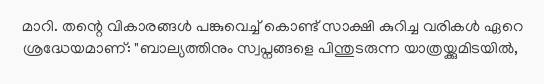മാറി. തന്റെ വികാരങ്ങൾ പങ്കുവെച്ച് കൊണ്ട് സാക്ഷി കുറിച്ച വരികൾ ഏറെ ശ്രദ്ധേയമാണ്: "ബാല്യത്തിനും സ്വപ്നങ്ങളെ പിന്തുടരുന്ന യാത്രയ്ക്കുമിടയിൽ,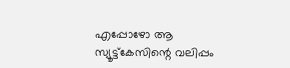എപ്പോഴോ ആ സ്യൂട്ട്കേസിന്റെ വലിപ്പം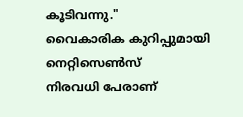കൂടിവന്നു."
വൈകാരിക കുറിപ്പുമായി നെറ്റിസെൺസ്
നിരവധി പേരാണ്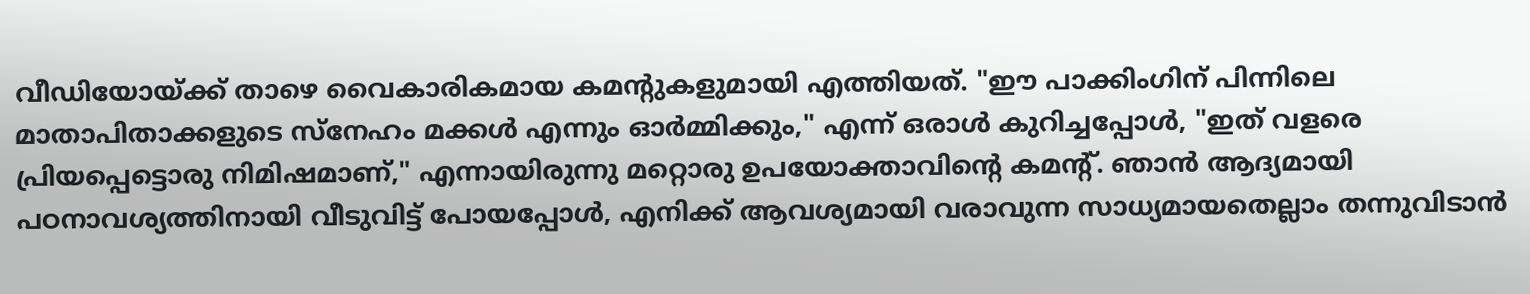വീഡിയോയ്ക്ക് താഴെ വൈകാരികമായ കമന്റുകളുമായി എത്തിയത്. "ഈ പാക്കിംഗിന് പിന്നിലെ മാതാപിതാക്കളുടെ സ്നേഹം മക്കൾ എന്നും ഓർമ്മിക്കും," എന്ന് ഒരാൾ കുറിച്ചപ്പോൾ, "ഇത് വളരെ പ്രിയപ്പെട്ടൊരു നിമിഷമാണ്," എന്നായിരുന്നു മറ്റൊരു ഉപയോക്താവിന്റെ കമന്റ്. ഞാൻ ആദ്യമായി പഠനാവശ്യത്തിനായി വീടുവിട്ട് പോയപ്പോൾ, എനിക്ക് ആവശ്യമായി വരാവുന്ന സാധ്യമായതെല്ലാം തന്നുവിടാൻ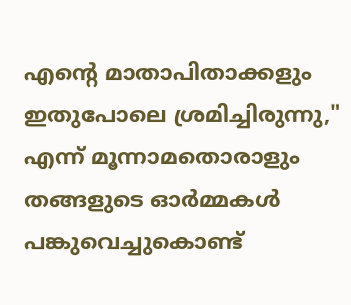എന്റെ മാതാപിതാക്കളും ഇതുപോലെ ശ്രമിച്ചിരുന്നു," എന്ന് മൂന്നാമതൊരാളും തങ്ങളുടെ ഓർമ്മകൾ പങ്കുവെച്ചുകൊണ്ട്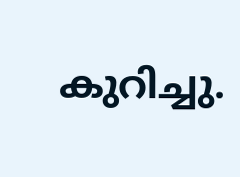കുറിച്ചു.